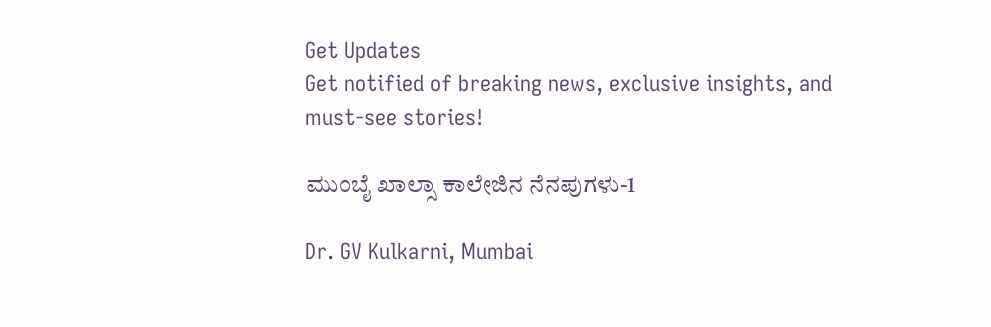Get Updates
Get notified of breaking news, exclusive insights, and must-see stories!

ಮುಂಬೈ ಖಾಲ್ಸಾ ಕಾಲೇಜಿನ ನೆನಪುಗಳು-1

Dr. GV Kulkarni, Mumbai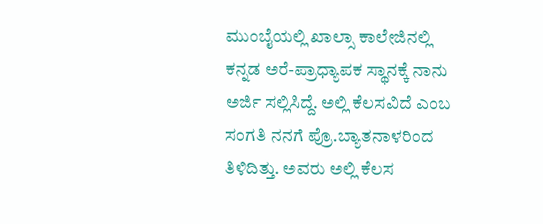ಮುಂಬೈಯಲ್ಲಿ ಖಾಲ್ಸಾ ಕಾಲೇಜಿನಲ್ಲಿ ಕನ್ನಡ ಅರೆ-ಪ್ರಾಧ್ಯಾಪಕ ಸ್ಥಾನಕ್ಕೆ ನಾನು ಅರ್ಜಿ ಸಲ್ಲಿಸಿದ್ದೆ. ಅಲ್ಲಿ ಕೆಲಸವಿದೆ ಎಂಬ ಸಂಗತಿ ನನಗೆ ಪ್ರೊ.ಬ್ಯಾತನಾಳರಿಂದ ತಿಳಿದಿತ್ತು. ಅವರು ಅಲ್ಲಿ ಕೆಲಸ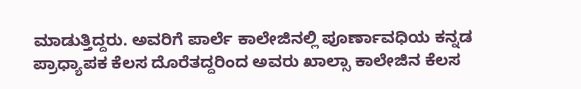ಮಾಡುತ್ತಿದ್ದರು. ಅವರಿಗೆ ಪಾರ್ಲೆ ಕಾಲೇಜಿನಲ್ಲಿ ಪೂರ್ಣಾವಧಿಯ ಕನ್ನಡ ಪ್ರಾಧ್ಯಾಪಕ ಕೆಲಸ ದೊರೆತದ್ದರಿಂದ ಅವರು ಖಾಲ್ಸಾ ಕಾಲೇಜಿನ ಕೆಲಸ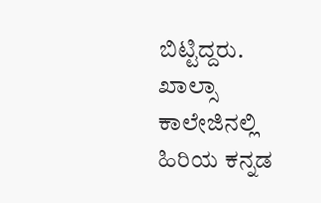ಬಿಟ್ಟಿದ್ದರು. ಖಾಲ್ಸಾ ಕಾಲೇಜಿನಲ್ಲಿ ಹಿರಿಯ ಕನ್ನಡ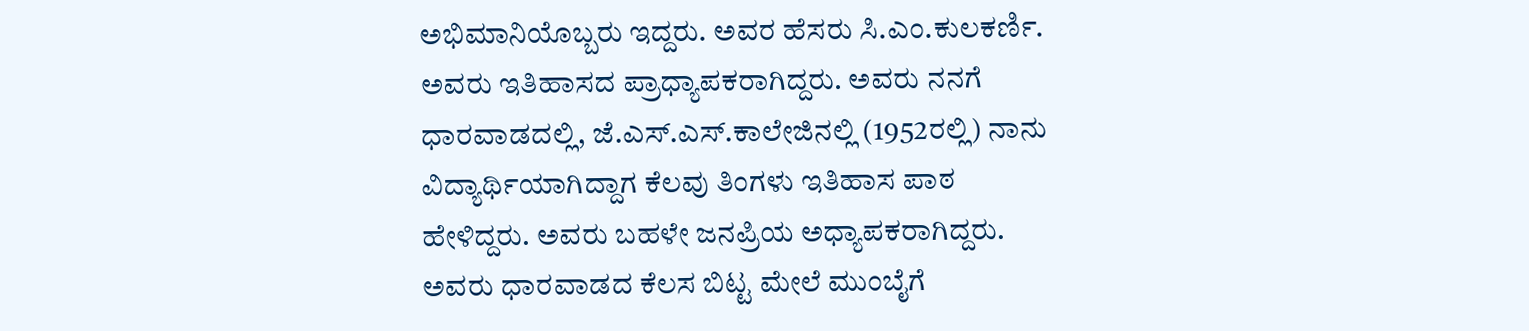ಅಭಿಮಾನಿಯೊಬ್ಬರು ಇದ್ದರು. ಅವರ ಹೆಸರು ಸಿ.ಎಂ.ಕುಲಕರ್ಣಿ. ಅವರು ಇತಿಹಾಸದ ಪ್ರಾಧ್ಯಾಪಕರಾಗಿದ್ದರು. ಅವರು ನನಗೆ ಧಾರವಾಡದಲ್ಲಿ, ಜೆ.ಎಸ್.ಎಸ್.ಕಾಲೇಜಿನಲ್ಲಿ (1952ರಲ್ಲಿ) ನಾನು ವಿದ್ಯಾರ್ಥಿಯಾಗಿದ್ದಾಗ ಕೆಲವು ತಿಂಗಳು ಇತಿಹಾಸ ಪಾಠ ಹೇಳಿದ್ದರು. ಅವರು ಬಹಳೇ ಜನಪ್ರಿಯ ಅಧ್ಯಾಪಕರಾಗಿದ್ದರು. ಅವರು ಧಾರವಾಡದ ಕೆಲಸ ಬಿಟ್ಟ ಮೇಲೆ ಮುಂಬೈಗೆ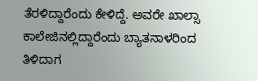ತೆರಳಿದ್ದಾರೆಂದು ಕೇಳಿದ್ದೆ. ಅವರೇ ಖಾಲ್ಸಾ ಕಾಲೇಜಿನಲ್ಲಿದ್ದಾರೆಂದು ಬ್ಯಾತನಾಳರಿಂದ ತಿಳಿದಾಗ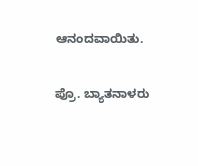ಆನಂದವಾಯಿತು.

ಪ್ರೊ. ಬ್ಯಾತನಾಳರು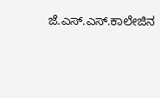ಜೆ.ಎಸ್.ಎಸ್.ಕಾಲೇಜಿನ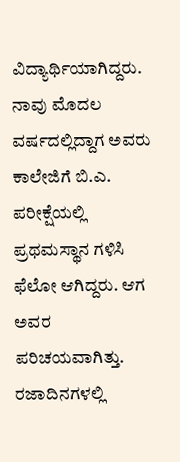ವಿದ್ಯಾರ್ಥಿಯಾಗಿದ್ದರು. ನಾವು ಮೊದಲ ವರ್ಷದಲ್ಲಿದ್ದಾಗ ಅವರು ಕಾಲೇಜಿಗೆ ಬಿ.ಎ. ಪರೀಕ್ಷೆಯಲ್ಲಿ ಪ್ರಥಮಸ್ಥಾನ ಗಳಿಸಿ ಫೆಲೋ ಆಗಿದ್ದರು. ಆಗ ಅವರ ಪರಿಚಯವಾಗಿತ್ತು. ರಜಾದಿನಗಳಲ್ಲಿ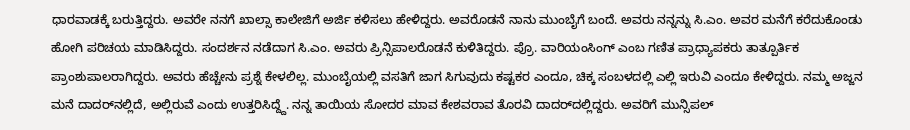ಧಾರವಾಡಕ್ಕೆ ಬರುತ್ತಿದ್ದರು. ಅವರೇ ನನಗೆ ಖಾಲ್ಸಾ ಕಾಲೇಜಿಗೆ ಅರ್ಜಿ ಕಳಿಸಲು ಹೇಳಿದ್ದರು. ಅವರೊಡನೆ ನಾನು ಮುಂಬೈಗೆ ಬಂದೆ. ಅವರು ನನ್ನನ್ನು ಸಿ.ಎಂ. ಅವರ ಮನೆಗೆ ಕರೆದುಕೊಂಡು ಹೋಗಿ ಪರಿಚಯ ಮಾಡಿಸಿದ್ದರು. ಸಂದರ್ಶನ ನಡೆದಾಗ ಸಿ.ಎಂ. ಅವರು ಪ್ರಿನ್ಸಿಪಾಲರೊಡನೆ ಕುಳಿತಿದ್ದರು. ಪ್ರೊ. ವಾರಿಯಂಸಿಂಗ್ ಎಂಬ ಗಣಿತ ಪ್ರಾಧ್ಯಾಪಕರು ತಾತ್ಪೂರ್ತಿಕ ಪ್ರಾಂಶುಪಾಲರಾಗಿದ್ದರು. ಅವರು ಹೆಚ್ಚೇನು ಪ್ರಶ್ನೆ ಕೇಳಲಿಲ್ಲ. ಮುಂಬೈಯಲ್ಲಿ ವಸತಿಗೆ ಜಾಗ ಸಿಗುವುದು ಕಷ್ಟಕರ ಎಂದೂ, ಚಿಕ್ಕ ಸಂಬಳದಲ್ಲಿ ಎಲ್ಲಿ ಇರುವಿ ಎಂದೂ ಕೇಳಿದ್ದರು. ನಮ್ಮ ಅಜ್ಜನ ಮನೆ ದಾದರ್‌ನಲ್ಲಿದೆ, ಅಲ್ಲಿರುವೆ ಎಂದು ಉತ್ತರಿಸಿದ್ದ್ದೆ. ನನ್ನ ತಾಯಿಯ ಸೋದರ ಮಾವ ಕೇಶವರಾವ ತೊರವಿ ದಾದರ್‌ದಲ್ಲಿದ್ದರು. ಅವರಿಗೆ ಮುನ್ಸಿಪಲ್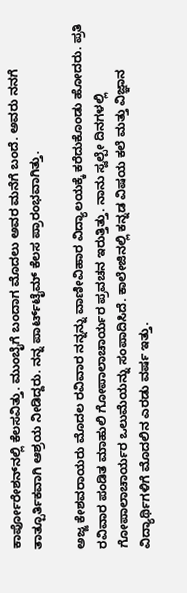ಕಾರ್ಪೋರೇಶನ್‌ನಲ್ಲಿ ಕೆಲಸವಿತ್ತು. ಮುಂಬೈಗೆ ಬಂದಾಗ ಮೊದಲು ಅವರ ಮನೆಗೆ ಬಂದೆ. ಅವರು ನನಗೆ ತಾತ್ಪೂರ್ತಿಕವಾಗಿ ಆಶ್ರಯ ನೀಡಿದ್ದರು. ನನ್ನ ಪಾರ್ಟ್‌ಟೈಮ್ ಕೆಲಸ ಪ್ರಾರಂಭವಾಗಿತ್ತು.

ಅಜ್ಜ ಕೇಶವರಾಯರು ಮೊದಲ ರವಿವಾರ ನನ್ನನ್ನು ವಾಣೀವಿಹಾರ ವಿದ್ಯಾಲಯಕ್ಕೆ ಕರೆದುಕೊಂಡು ಹೋದರು. ಪ್ರತಿ ರವಿವಾರ ಪಂಡಿತ ಮಾಹುಲಿ ಗೋಪಾಲಾಚಾರ್ಯರ ಪ್ರವಚನ ಇರುತ್ತಿತ್ತು. ನಾನು ಸ್ವಲ್ಪೇ ದಿನಗಳಲ್ಲಿ ಗೋಪಾಲಾಚಾರ್ಯರ ಒಲುಮೆಯನ್ನು ಸಂಪಾದಿಸಿದೆ. ಕಾಲೇಜಿನಲ್ಲಿ ಕನ್ನಡ ವಿಷಯ ಕಲೆ ಮತ್ತು ವಿಜ್ಞಾನ ವಿದ್ಯಾರ್ಥಿಗಳಿಗೆ ಮೊದಲಿನ ಎರಡು ವರ್ಷ ಇತ್ತು.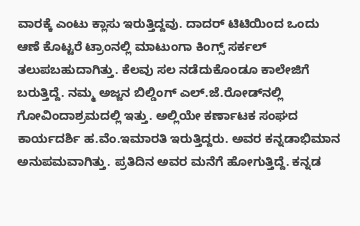ವಾರಕ್ಕೆ ಎಂಟು ಕ್ಲಾಸು ಇರುತ್ತಿದ್ದವು. ದಾದರ್ ಟಿಟಿಯಿಂದ ಒಂದು ಆಣೆ ಕೊಟ್ಟರೆ ಟ್ರಾಂನಲ್ಲಿ ಮಾಟುಂಗಾ ಕಿಂಗ್ಸ್ ಸರ್ಕಲ್ ತಲುಪಬಹುದಾಗಿತ್ತು. ಕೆಲವು ಸಲ ನಡೆದುಕೊಂಡೂ ಕಾಲೇಜಿಗೆ ಬರುತ್ತಿದ್ದೆ. ನಮ್ಮ ಅಜ್ಜನ ಬಿಲ್ಡಿಂಗ್ ಎಲ್.ಜೆ.ರೋಡ್‌ನಲ್ಲಿ ಗೋವಿಂದಾಶ್ರಮದಲ್ಲಿ ಇತ್ತು. ಅಲ್ಲಿಯೇ ಕರ್ಣಾಟಕ ಸಂಘದ ಕಾರ್ಯದರ್ಶಿ ಹ.ವೆಂ.ಇಮಾರತಿ ಇರುತ್ತಿದ್ದರು. ಅವರ ಕನ್ನಡಾಭಿಮಾನ ಅನುಪಮವಾಗಿತ್ತು. ಪ್ರತಿದಿನ ಅವರ ಮನೆಗೆ ಹೋಗುತ್ತಿದ್ದೆ. ಕನ್ನಡ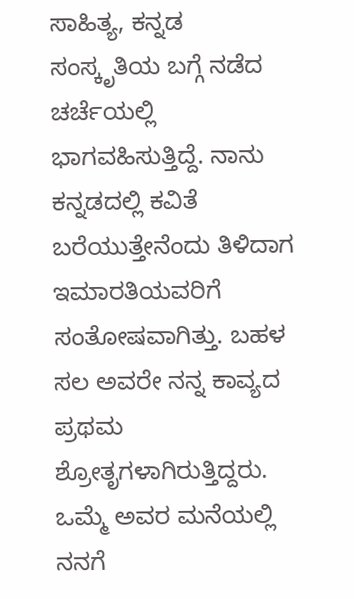ಸಾಹಿತ್ಯ, ಕನ್ನಡ ಸಂಸ್ಕೃತಿಯ ಬಗ್ಗೆ ನಡೆದ ಚರ್ಚೆಯಲ್ಲಿ ಭಾಗವಹಿಸುತ್ತಿದ್ದೆ. ನಾನು ಕನ್ನಡದಲ್ಲಿ ಕವಿತೆ ಬರೆಯುತ್ತೇನೆಂದು ತಿಳಿದಾಗ ಇಮಾರತಿಯವರಿಗೆ ಸಂತೋಷವಾಗಿತ್ತು. ಬಹಳ ಸಲ ಅವರೇ ನನ್ನ ಕಾವ್ಯದ ಪ್ರಥಮ ಶ್ರೋತೃಗಳಾಗಿರುತ್ತಿದ್ದರು. ಒಮ್ಮೆ ಅವರ ಮನೆಯಲ್ಲಿ ನನಗೆ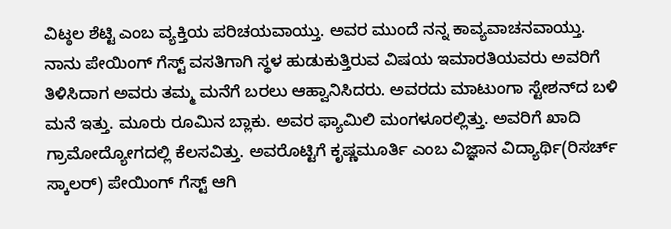ವಿಟ್ಠಲ ಶೆಟ್ಟಿ ಎಂಬ ವ್ಯಕ್ತಿಯ ಪರಿಚಯವಾಯ್ತು. ಅವರ ಮುಂದೆ ನನ್ನ ಕಾವ್ಯವಾಚನವಾಯ್ತು. ನಾನು ಪೇಯಿಂಗ್ ಗೆಸ್ಟ್ ವಸತಿಗಾಗಿ ಸ್ಥಳ ಹುಡುಕುತ್ತಿರುವ ವಿಷಯ ಇಮಾರತಿಯವರು ಅವರಿಗೆ ತಿಳಿಸಿದಾಗ ಅವರು ತಮ್ಮ ಮನೆಗೆ ಬರಲು ಆಹ್ವಾನಿಸಿದರು. ಅವರದು ಮಾಟುಂಗಾ ಸ್ಟೇಶನ್‌ದ ಬಳಿ ಮನೆ ಇತ್ತು. ಮೂರು ರೂಮಿನ ಬ್ಲಾಕು. ಅವರ ಫ್ಯಾಮಿಲಿ ಮಂಗಳೂರಲ್ಲಿತ್ತು. ಅವರಿಗೆ ಖಾದಿ ಗ್ರಾಮೋದ್ಯೋಗದಲ್ಲಿ ಕೆಲಸವಿತ್ತು. ಅವರೊಟ್ಟಿಗೆ ಕೃಷ್ಣಮೂರ್ತಿ ಎಂಬ ವಿಜ್ಞಾನ ವಿದ್ಯಾರ್ಥಿ(ರಿಸರ್ಚ್ ಸ್ಕಾಲರ್) ಪೇಯಿಂಗ್ ಗೆಸ್ಟ್ ಆಗಿ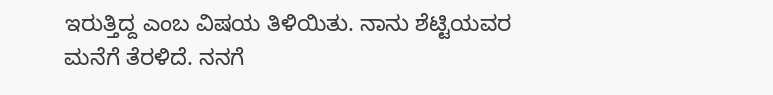ಇರುತ್ತಿದ್ದ ಎಂಬ ವಿಷಯ ತಿಳಿಯಿತು. ನಾನು ಶೆಟ್ಟಿಯವರ ಮನೆಗೆ ತೆರಳಿದೆ. ನನಗೆ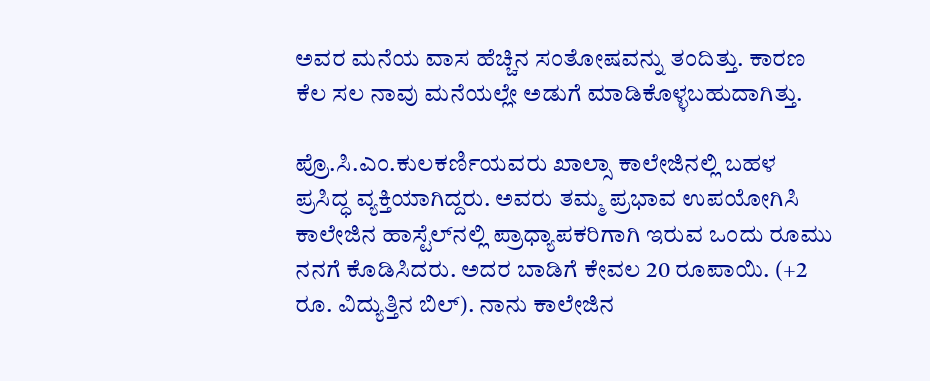ಅವರ ಮನೆಯ ವಾಸ ಹೆಚ್ಚಿನ ಸಂತೋಷವನ್ನು ತಂದಿತ್ತು. ಕಾರಣ ಕೆಲ ಸಲ ನಾವು ಮನೆಯಲ್ಲೇ ಅಡುಗೆ ಮಾಡಿಕೊಳ್ಳಬಹುದಾಗಿತ್ತು.

ಪ್ರೊ.ಸಿ.ಎಂ.ಕುಲಕರ್ಣಿಯವರು ಖಾಲ್ಸಾ ಕಾಲೇಜಿನಲ್ಲಿ ಬಹಳ ಪ್ರಸಿದ್ಧ ವ್ಯಕ್ತಿಯಾಗಿದ್ದರು. ಅವರು ತಮ್ಮ ಪ್ರಭಾವ ಉಪಯೋಗಿಸಿ ಕಾಲೇಜಿನ ಹಾಸ್ಟೆಲ್‌ನಲ್ಲಿ ಪ್ರಾಧ್ಯಾಪಕರಿಗಾಗಿ ಇರುವ ಒಂದು ರೂಮು ನನಗೆ ಕೊಡಿಸಿದರು. ಅದರ ಬಾಡಿಗೆ ಕೇವಲ 20 ರೂಪಾಯಿ. (+2 ರೂ. ವಿದ್ಯುತ್ತಿನ ಬಿಲ್). ನಾನು ಕಾಲೇಜಿನ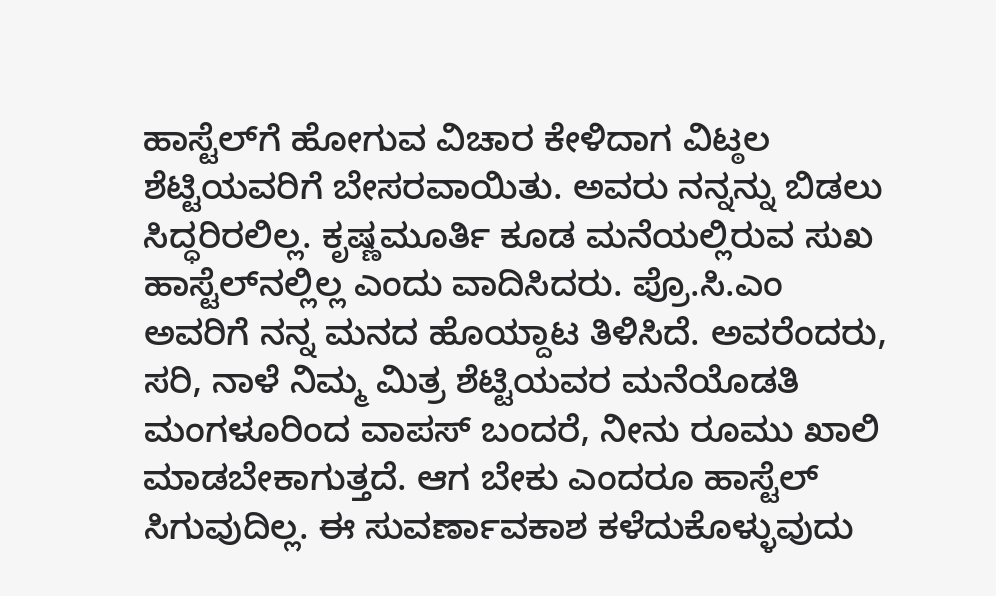ಹಾಸ್ಟೆಲ್‌ಗೆ ಹೋಗುವ ವಿಚಾರ ಕೇಳಿದಾಗ ವಿಟ್ಠಲ ಶೆಟ್ಟಿಯವರಿಗೆ ಬೇಸರವಾಯಿತು. ಅವರು ನನ್ನನ್ನು ಬಿಡಲು ಸಿದ್ಧರಿರಲಿಲ್ಲ. ಕೃಷ್ಣಮೂರ್ತಿ ಕೂಡ ಮನೆಯಲ್ಲಿರುವ ಸುಖ ಹಾಸ್ಟೆಲ್‌ನಲ್ಲಿಲ್ಲ ಎಂದು ವಾದಿಸಿದರು. ಪ್ರೊ.ಸಿ.ಎಂ ಅವರಿಗೆ ನನ್ನ ಮನದ ಹೊಯ್ದಾಟ ತಿಳಿಸಿದೆ. ಅವರೆಂದರು, ಸರಿ, ನಾಳೆ ನಿಮ್ಮ ಮಿತ್ರ ಶೆಟ್ಟಿಯವರ ಮನೆಯೊಡತಿ ಮಂಗಳೂರಿಂದ ವಾಪಸ್ ಬಂದರೆ, ನೀನು ರೂಮು ಖಾಲಿ ಮಾಡಬೇಕಾಗುತ್ತದೆ. ಆಗ ಬೇಕು ಎಂದರೂ ಹಾಸ್ಟೆಲ್ ಸಿಗುವುದಿಲ್ಲ. ಈ ಸುವರ್ಣಾವಕಾಶ ಕಳೆದುಕೊಳ್ಳುವುದು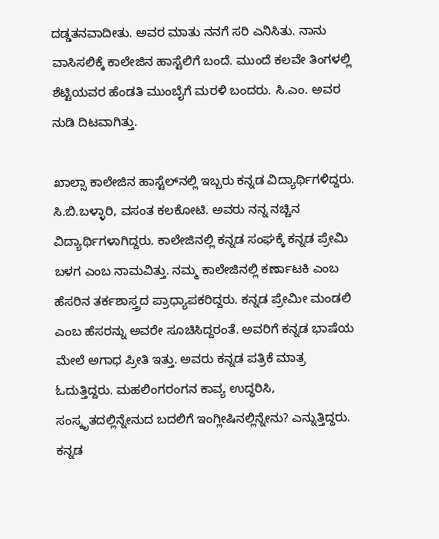ದಡ್ಡತನವಾದೀತು. ಅವರ ಮಾತು ನನಗೆ ಸರಿ ಎನಿಸಿತು. ನಾನು ವಾಸಿಸಲಿಕ್ಕೆ ಕಾಲೇಜಿನ ಹಾಸ್ಟೆಲಿಗೆ ಬಂದೆ. ಮುಂದೆ ಕಲವೇ ತಿಂಗಳಲ್ಲಿ ಶೆಟ್ಟಿಯವರ ಹೆಂಡತಿ ಮುಂಬೈಗೆ ಮರಳಿ ಬಂದರು. ಸಿ.ಎಂ. ಅವರ ನುಡಿ ದಿಟವಾಗಿತ್ತು.

ಖಾಲ್ಸಾ ಕಾಲೇಜಿನ ಹಾಸ್ಟೆಲ್‌ನಲ್ಲಿ ಇಬ್ಬರು ಕನ್ನಡ ವಿದ್ಯಾರ್ಥಿಗಳಿದ್ದರು. ಸಿ.ಬಿ.ಬಳ್ಳಾರಿ, ವಸಂತ ಕಲಕೋಟಿ. ಅವರು ನನ್ನ ನಚ್ಚಿನ ವಿದ್ಯಾರ್ಥಿಗಳಾಗಿದ್ದರು. ಕಾಲೇಜಿನಲ್ಲಿ ಕನ್ನಡ ಸಂಘಕ್ಕೆ ಕನ್ನಡ ಪ್ರೇಮಿ ಬಳಗ ಎಂಬ ನಾಮವಿತ್ತು. ನಮ್ಮ ಕಾಲೇಜಿನಲ್ಲಿ ಕರ್ಣಾಟಕಿ ಎಂಬ ಹೆಸರಿನ ತರ್ಕಶಾಸ್ತ್ರದ ಪ್ರಾಧ್ಯಾಪಕರಿದ್ದರು. ಕನ್ನಡ ಪ್ರೇಮೀ ಮಂಡಲಿ ಎಂಬ ಹೆಸರನ್ನು ಅವರೇ ಸೂಚಿಸಿದ್ದರಂತೆ. ಅವರಿಗೆ ಕನ್ನಡ ಭಾಷೆಯ ಮೇಲೆ ಅಗಾಧ ಪ್ರೀತಿ ಇತ್ತು. ಅವರು ಕನ್ನಡ ಪತ್ರಿಕೆ ಮಾತ್ರ ಓದುತ್ತಿದ್ದರು. ಮಹಲಿಂಗರಂಗನ ಕಾವ್ಯ ಉದ್ಧರಿಸಿ, ಸಂಸ್ಕೃತದಲ್ಲಿನ್ನೇನುದ ಬದಲಿಗೆ ಇಂಗ್ಲೀಷಿನಲ್ಲಿನ್ನೇನು? ಎನ್ನುತ್ತಿದ್ದರು. ಕನ್ನಡ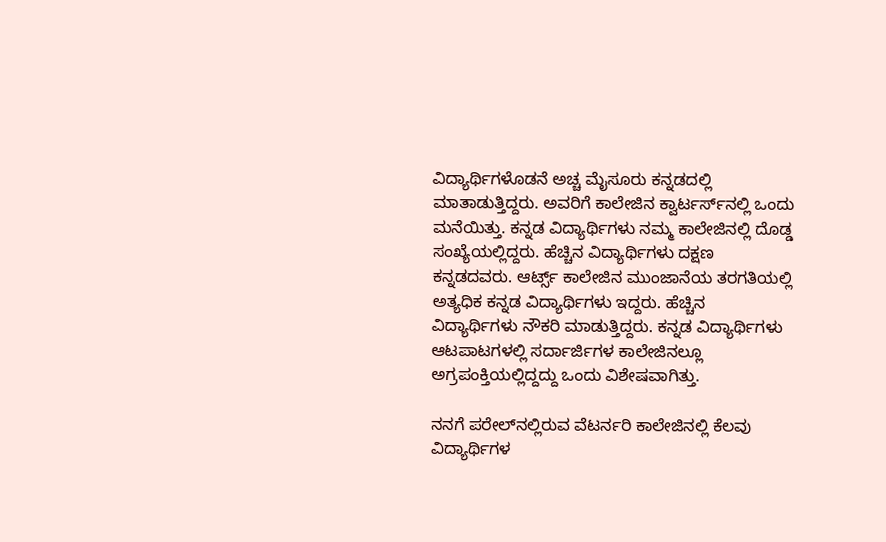ವಿದ್ಯಾರ್ಥಿಗಳೊಡನೆ ಅಚ್ಚ ಮೈಸೂರು ಕನ್ನಡದಲ್ಲಿ ಮಾತಾಡುತ್ತಿದ್ದರು. ಅವರಿಗೆ ಕಾಲೇಜಿನ ಕ್ವಾರ್ಟರ್ಸ್‌ನಲ್ಲಿ ಒಂದು ಮನೆಯಿತ್ತು. ಕನ್ನಡ ವಿದ್ಯಾರ್ಥಿಗಳು ನಮ್ಮ ಕಾಲೇಜಿನಲ್ಲಿ ದೊಡ್ಡ ಸಂಖ್ಯೆಯಲ್ಲಿದ್ದರು. ಹೆಚ್ಚಿನ ವಿದ್ಯಾರ್ಥಿಗಳು ದಕ್ಷಣ ಕನ್ನಡದವರು. ಆರ್ಟ್ಸ್ ಕಾಲೇಜಿನ ಮುಂಜಾನೆಯ ತರಗತಿಯಲ್ಲಿ ಅತ್ಯಧಿಕ ಕನ್ನಡ ವಿದ್ಯಾರ್ಥಿಗಳು ಇದ್ದರು. ಹೆಚ್ಚಿನ ವಿದ್ಯಾರ್ಥಿಗಳು ನೌಕರಿ ಮಾಡುತ್ತಿದ್ದರು. ಕನ್ನಡ ವಿದ್ಯಾರ್ಥಿಗಳು ಆಟಪಾಟಗಳಲ್ಲಿ ಸರ್ದಾರ್ಜಿಗಳ ಕಾಲೇಜಿನಲ್ಲೂ ಅಗ್ರಪಂಕ್ತಿಯಲ್ಲಿದ್ದದ್ದು ಒಂದು ವಿಶೇಷವಾಗಿತ್ತು.

ನನಗೆ ಪರೇಲ್‌ನಲ್ಲಿರುವ ವೆಟರ್ನರಿ ಕಾಲೇಜಿನಲ್ಲಿ ಕೆಲವು ವಿದ್ಯಾರ್ಥಿಗಳ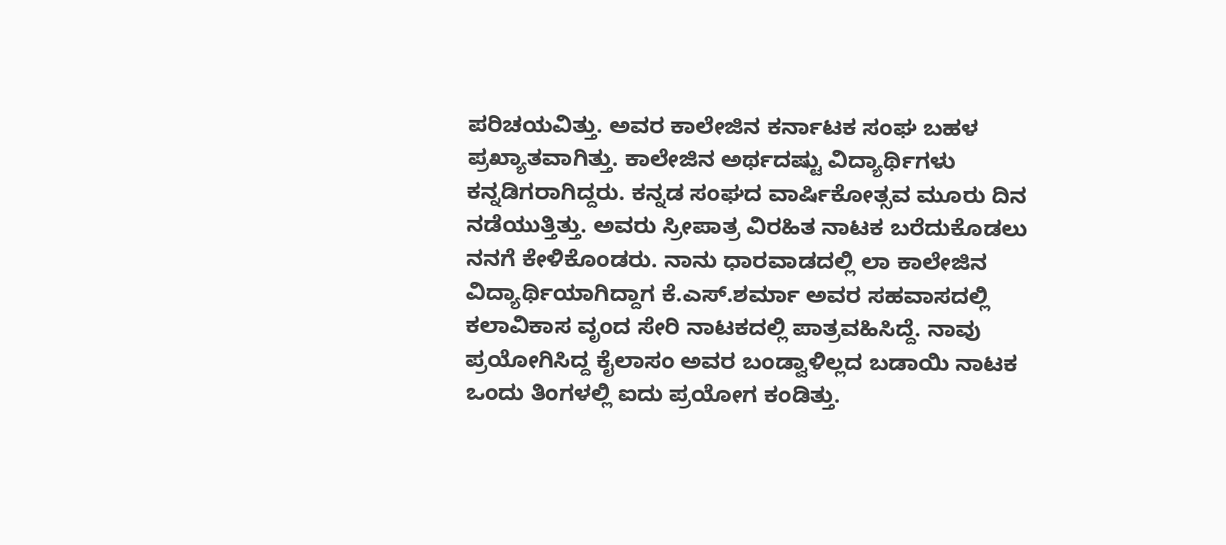ಪರಿಚಯವಿತ್ತು. ಅವರ ಕಾಲೇಜಿನ ಕರ್ನಾಟಕ ಸಂಘ ಬಹಳ ಪ್ರಖ್ಯಾತವಾಗಿತ್ತು. ಕಾಲೇಜಿನ ಅರ್ಥದಷ್ಟು ವಿದ್ಯಾರ್ಥಿಗಳು ಕನ್ನಡಿಗರಾಗಿದ್ದರು. ಕನ್ನಡ ಸಂಘದ ವಾರ್ಷಿಕೋತ್ಸವ ಮೂರು ದಿನ ನಡೆಯುತ್ತಿತ್ತು. ಅವರು ಸ್ರೀಪಾತ್ರ ವಿರಹಿತ ನಾಟಕ ಬರೆದುಕೊಡಲು ನನಗೆ ಕೇಳಿಕೊಂಡರು. ನಾನು ಧಾರವಾಡದಲ್ಲಿ ಲಾ ಕಾಲೇಜಿನ ವಿದ್ಯಾರ್ಥಿಯಾಗಿದ್ದಾಗ ಕೆ.ಎಸ್.ಶರ್ಮಾ ಅವರ ಸಹವಾಸದಲ್ಲಿ ಕಲಾವಿಕಾಸ ವೃಂದ ಸೇರಿ ನಾಟಕದಲ್ಲಿ ಪಾತ್ರವಹಿಸಿದ್ದೆ. ನಾವು ಪ್ರಯೋಗಿಸಿದ್ದ ಕೈಲಾಸಂ ಅವರ ಬಂಡ್ವಾಳಿಲ್ಲದ ಬಡಾಯಿ ನಾಟಕ ಒಂದು ತಿಂಗಳಲ್ಲಿ ಐದು ಪ್ರಯೋಗ ಕಂಡಿತ್ತು.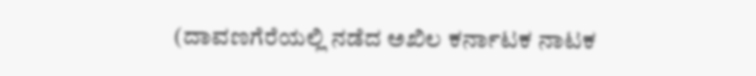(ದಾವಣಗೆರೆಯಲ್ಲಿ ನಡೆದ ಅಖಿಲ ಕರ್ನಾಟಕ ನಾಟಕ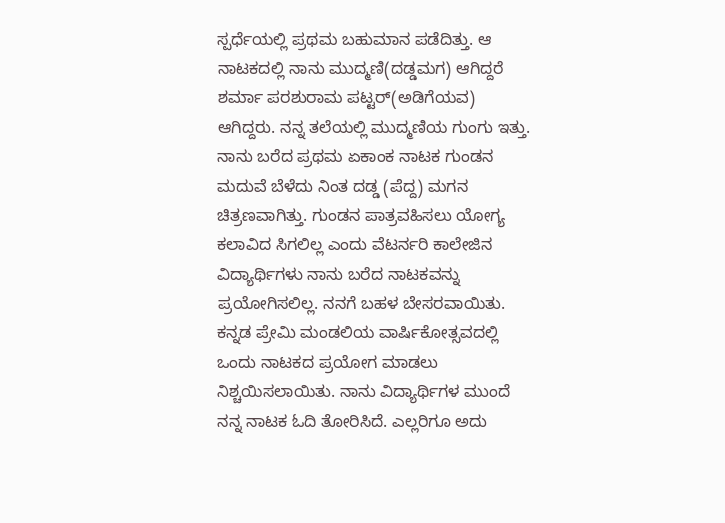ಸ್ಪರ್ಧೆಯಲ್ಲಿ ಪ್ರಥಮ ಬಹುಮಾನ ಪಡೆದಿತ್ತು. ಆ ನಾಟಕದಲ್ಲಿ ನಾನು ಮುದ್ಮಣಿ(ದಡ್ಡಮಗ) ಆಗಿದ್ದರೆ ಶರ್ಮಾ ಪರಶುರಾಮ ಪಟ್ಟರ್(ಅಡಿಗೆಯವ) ಆಗಿದ್ದರು. ನನ್ನ ತಲೆಯಲ್ಲಿ ಮುದ್ಮಣಿಯ ಗುಂಗು ಇತ್ತು. ನಾನು ಬರೆದ ಪ್ರಥಮ ಏಕಾಂಕ ನಾಟಕ ಗುಂಡನ ಮದುವೆ ಬೆಳೆದು ನಿಂತ ದಡ್ಡ (ಪೆದ್ದ) ಮಗನ ಚಿತ್ರಣವಾಗಿತ್ತು. ಗುಂಡನ ಪಾತ್ರವಹಿಸಲು ಯೋಗ್ಯ ಕಲಾವಿದ ಸಿಗಲಿಲ್ಲ ಎಂದು ವೆಟರ್ನರಿ ಕಾಲೇಜಿನ ವಿದ್ಯಾರ್ಥಿಗಳು ನಾನು ಬರೆದ ನಾಟಕವನ್ನು ಪ್ರಯೋಗಿಸಲಿಲ್ಲ. ನನಗೆ ಬಹಳ ಬೇಸರವಾಯಿತು. ಕನ್ನಡ ಪ್ರೇಮಿ ಮಂಡಲಿಯ ವಾರ್ಷಿಕೋತ್ಸವದಲ್ಲಿ ಒಂದು ನಾಟಕದ ಪ್ರಯೋಗ ಮಾಡಲು ನಿಶ್ಚಯಿಸಲಾಯಿತು. ನಾನು ವಿದ್ಯಾರ್ಥಿಗಳ ಮುಂದೆ ನನ್ನ ನಾಟಕ ಓದಿ ತೋರಿಸಿದೆ. ಎಲ್ಲರಿಗೂ ಅದು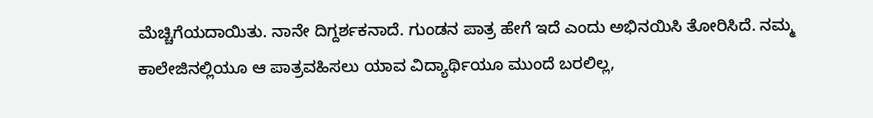ಮೆಚ್ಚಿಗೆಯದಾಯಿತು. ನಾನೇ ದಿಗ್ದರ್ಶಕನಾದೆ. ಗುಂಡನ ಪಾತ್ರ ಹೇಗೆ ಇದೆ ಎಂದು ಅಭಿನಯಿಸಿ ತೋರಿಸಿದೆ. ನಮ್ಮ ಕಾಲೇಜಿನಲ್ಲಿಯೂ ಆ ಪಾತ್ರವಹಿಸಲು ಯಾವ ವಿದ್ಯಾರ್ಥಿಯೂ ಮುಂದೆ ಬರಲಿಲ್ಲ,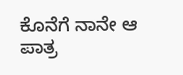ಕೊನೆಗೆ ನಾನೇ ಆ ಪಾತ್ರ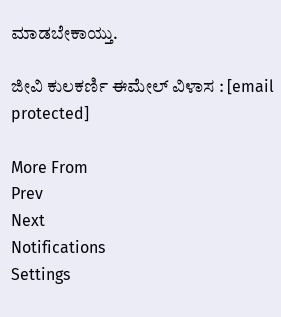ಮಾಡಬೇಕಾಯ್ತು.

ಜೀವಿ ಕುಲಕರ್ಣಿ ಈಮೇಲ್ ವಿಳಾಸ : [email protected]

More From
Prev
Next
Notifications
Settings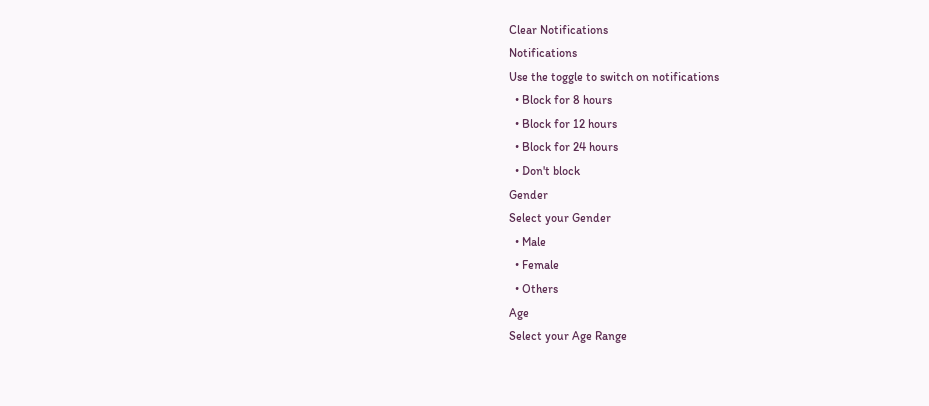Clear Notifications
Notifications
Use the toggle to switch on notifications
  • Block for 8 hours
  • Block for 12 hours
  • Block for 24 hours
  • Don't block
Gender
Select your Gender
  • Male
  • Female
  • Others
Age
Select your Age Range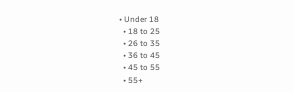• Under 18
  • 18 to 25
  • 26 to 35
  • 36 to 45
  • 45 to 55
  • 55+